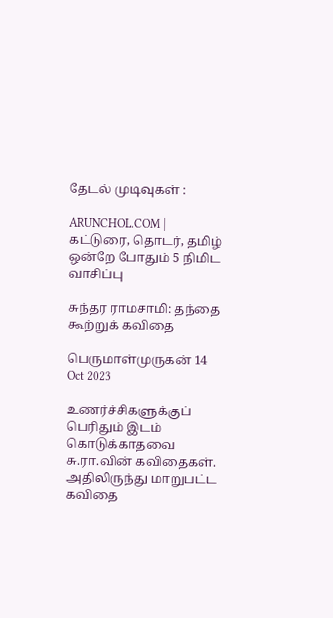தேடல் முடிவுகள் :

ARUNCHOL.COM | கட்டுரை, தொடர், தமிழ் ஒன்றே போதும் 5 நிமிட வாசிப்பு

சுந்தர ராமசாமி: தந்தை கூற்றுக் கவிதை

பெருமாள்முருகன் 14 Oct 2023

உணர்ச்சிகளுக்குப் பெரிதும் இடம் கொடுக்காதவை சு.ரா.வின் கவிதைகள். அதிலிருந்து மாறுபட்ட கவிதை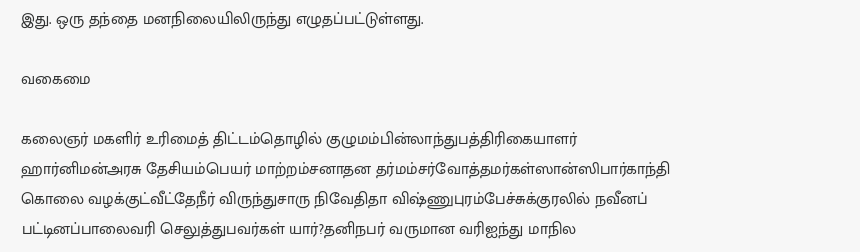இது. ஒரு தந்தை மனநிலையிலிருந்து எழுதப்பட்டுள்ளது.

வகைமை

கலைஞர் மகளிர் உரிமைத் திட்டம்தொழில் குழுமம்பின்லாந்துபத்திரிகையாளர் ஹார்னிமன்அரசு தேசியம்பெயர் மாற்றம்சனாதன தர்மம்சர்வோத்தமர்கள்ஸான்ஸிபார்காந்தி கொலை வழக்குட்வீட்தேநீர் விருந்துசாரு நிவேதிதா விஷ்ணுபுரம்பேச்சுக்குரலில் நவீனப் பட்டினப்பாலைவரி செலுத்துபவர்கள் யார்?தனிநபர் வருமான வரிஐந்து மாநில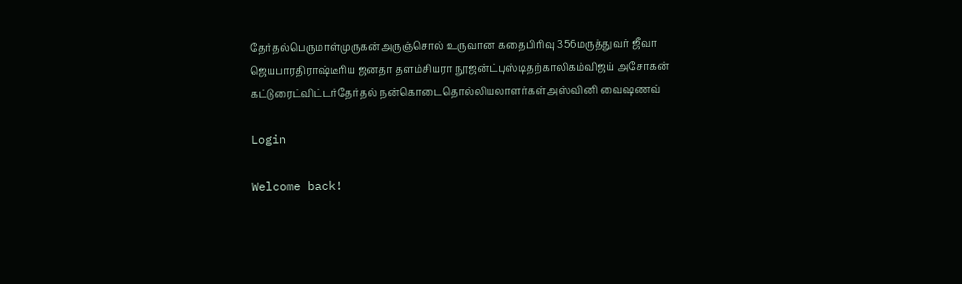தேர்தல்பெருமாள்முருகன்அருஞ்சொல் உருவான கதைபிரிவு 356மருத்துவர் ஜீவா ஜெயபாரதிராஷ்டீரிய ஜனதா தளம்சியரா நூஜன்ட்புஸ்டிதற்காலிகம்விஜய் அசோகன் கட்டுரைட்விட்டர்தேர்தல் நன்கொடைதொல்லியலாளர்கள்அஸ்வினி வைஷணவ்

Login

Welcome back!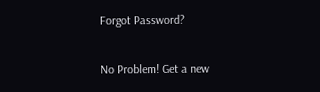Forgot Password?

No Problem! Get a new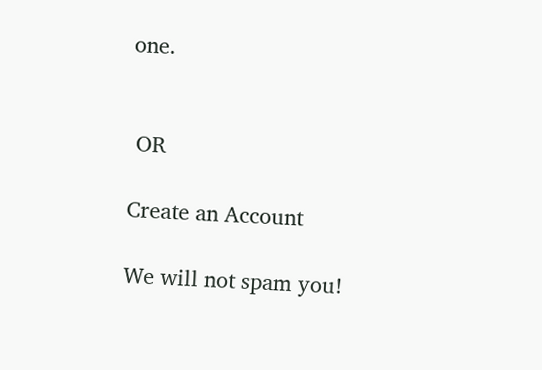one.


 OR

Create an Account

We will not spam you!